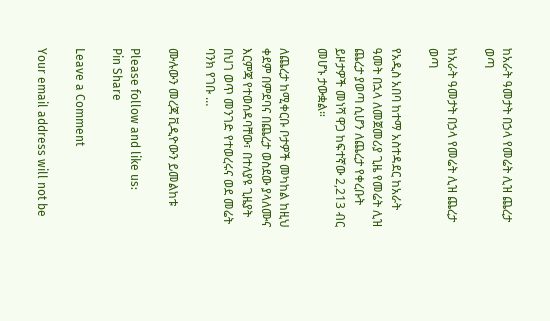ከአራት ዓመታት በኃላ የመሬት ሊዝ ጨረታ ወጣ

ከአራት ዓመታት በኃላ የመሬት ሊዝ ጨረታ ወጣ

የአዲስ አበባ ከተማ አስተዳደር ከአራት ዓመት በኋላ ለመጀመሪያ ጊዜ የመሬት ሊዝ ጨረታ ያወጣ ሲሆን ለጨረታ የቀረቡት ይዞታዎች መነሻ ዋጋ ከፍተኛው 2,213 ብር መሆኑ ታውቋል።

ለጨረታ ከሚቀርቡ ቦታዎች መካከል ከዚህ ቀደም በምደባና በጨረታ ወስደው ያላለሙና እርምጃ የተወሰዳባቸው፣ በተለያዩ ጊዜያት በህገ ወጥ መንገድ የተወረሩና ወደ መሬት ባንክ የገቡ …

ሙሉውን መረጃ ቪዲዮውን ይመልከቱ

Please follow and like us:
Pin Share

Leave a Comment

Your email address will not be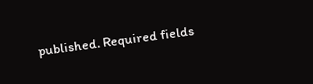published. Required fields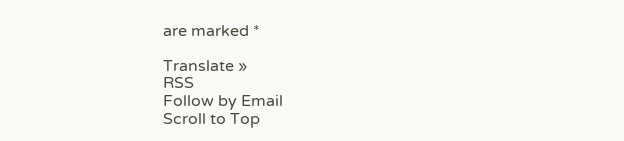are marked *

Translate »
RSS
Follow by Email
Scroll to Top